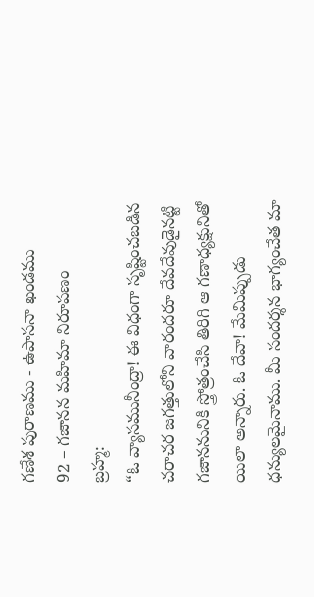గణేశ పురాణము - ఉపాసనా ఖండము
92 – గజానన మహిమా నిరూపణం
బ్రహ్మ:
“ఓ వ్యాసమునీంద్రా! ఈ విధంగా సృష్టించబడిన చరాచర జగత్తులోని వారందరూ దేవదేవుడైనట్టి గజాననునికి స్త్రోత్రంచేసి తిరిగి ఆ గణాధ్యక్షునితో యిలా అన్నారు. ఓ దేవా! మేమిప్పుడు ధన్యులమైనాము. మీ సందర్శన భాగ్యంచేత మా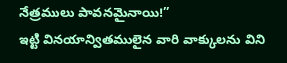నేత్రములు పావనమైనాయి!”
ఇట్టి వినయాన్వితములైన వారి వాక్కులను విని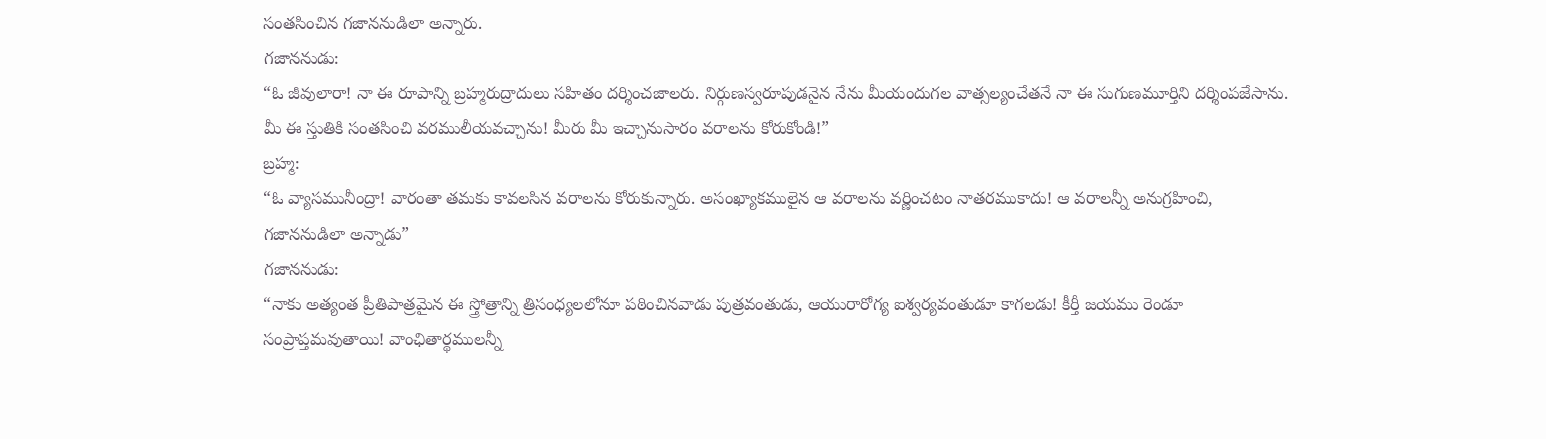సంతసించిన గజాననుడిలా అన్నారు.
గజాననుడు:
“ఓ జీవులారా! నా ఈ రూపాన్ని బ్రహ్మరుద్రాదులు సహితం దర్శించజాలరు. నిర్గుణస్వరూపుడనైన నేను మీయందుగల వాత్సల్యంచేతనే నా ఈ సుగుణమూర్తిని దర్శింపజేసాను. మీ ఈ స్తుతికి సంతసించి వరములీయవచ్చాను! మీరు మీ ఇచ్చానుసారం వరాలను కోరుకోండి!”
బ్రహ్మ:
“ఓ వ్యాసమునీంద్రా! వారంతా తమకు కావలసిన వరాలను కోరుకున్నారు. అసంఖ్యాకములైన ఆ వరాలను వర్ణించటం నాతరముకాదు! ఆ వరాలన్నీ అనుగ్రహించి, గజాననుడిలా అన్నాడు”
గజాననుడు:
“నాకు అత్యంత ప్రీతిపాత్రమైన ఈ స్త్రోత్రాన్ని త్రిసంధ్యలలోనూ పఠించినవాడు పుత్రవంతుడు, ఆయురారోగ్య ఐశ్వర్యవంతుడూ కాగలడు! కీర్తీ జయము రెండూ సంప్రాప్తమవుతాయి! వాంఛితార్థములన్నీ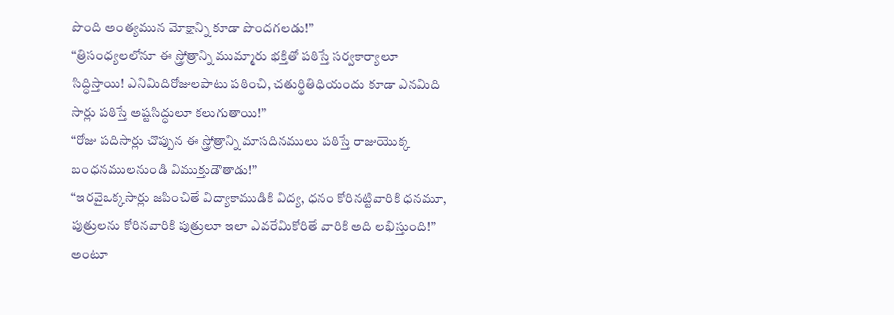పొంది అంత్యమున మోక్షాన్ని కూడా పొందగలడు!”
“త్రిసంధ్యలలోనూ ఈ స్త్రోత్రాన్ని ముమ్మారు భక్తితో పఠిస్తే సర్వకార్యాలూ సిద్ధిస్తాయి! ఎనిమిదిరోజులపాటు పఠించి, చతుర్థితిధియందు కూడా ఎనమిది సార్లు పఠిస్తే అష్టసిద్ధులూ కలుగుతాయి!”
“రోజు పదిసార్లు చొప్పున ఈ స్త్రోత్రాన్ని మాసదినములు పఠిస్తే రాజుయొక్క బంధనములనుండి విముక్తుడౌతాడు!”
“ఇరవైఒక్కసార్లు జపించితే విద్యాకాముడికి విద్య, ధనం కోరినట్టివారికి ధనమూ, పుత్రులను కోరినవారికి పుత్రులూ ఇలా ఎవరేమికోరితే వారికి అది లభిస్తుంది!” అంటూ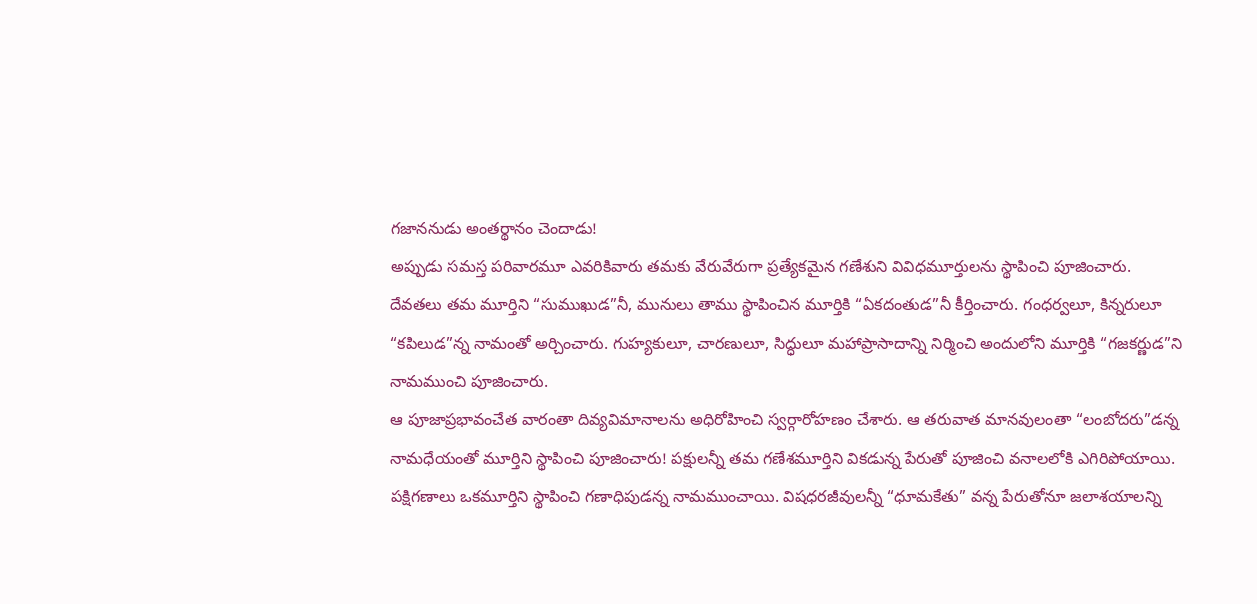గజాననుడు అంతర్థానం చెందాడు!
అప్పుడు సమస్త పరివారమూ ఎవరికివారు తమకు వేరువేరుగా ప్రత్యేకమైన గణేశుని వివిధమూర్తులను స్థాపించి పూజించారు.
దేవతలు తమ మూర్తిని “సుముఖుడ”నీ, మునులు తాము స్థాపించిన మూర్తికి “ఏకదంతుడ”నీ కీర్తించారు. గంధర్వలూ, కిన్నరులూ “కపిలుడ”న్న నామంతో అర్చించారు. గుహ్యకులూ, చారణులూ, సిద్ధులూ మహాప్రాసాదాన్ని నిర్మించి అందులోని మూర్తికి “గజకర్ణుడ”ని నామముంచి పూజించారు.
ఆ పూజాప్రభావంచేత వారంతా దివ్యవిమానాలను అధిరోహించి స్వర్గారోహణం చేశారు. ఆ తరువాత మానవులంతా “లంబోదరు”డన్న నామధేయంతో మూర్తిని స్థాపించి పూజించారు! పక్షులన్నీ తమ గణేశమూర్తిని వికడున్న పేరుతో పూజించి వనాలలోకి ఎగిరిపోయాయి.
పక్షిగణాలు ఒకమూర్తిని స్థాపించి గణాధిపుడన్న నామముంచాయి. విషధరజీవులన్నీ “ధూమకేతు” వన్న పేరుతోనూ జలాశయాలన్ని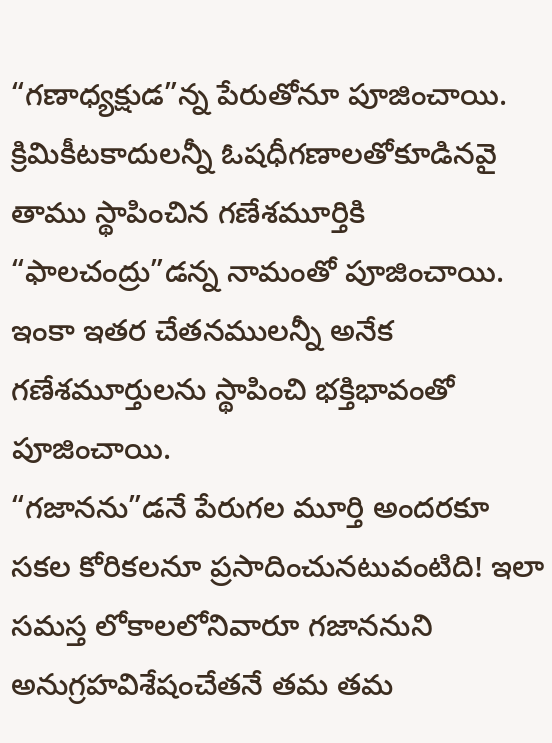“గణాధ్యక్షుడ”న్న పేరుతోనూ పూజించాయి.
క్రిమికీటకాదులన్నీ ఓషధీగణాలతోకూడినవై తాము స్థాపించిన గణేశమూర్తికి “ఫాలచంద్రు”డన్న నామంతో పూజించాయి. ఇంకా ఇతర చేతనములన్నీ అనేక గణేశమూర్తులను స్థాపించి భక్తిభావంతో పూజించాయి.
“గజానను”డనే పేరుగల మూర్తి అందరకూ సకల కోరికలనూ ప్రసాదించునటువంటిది! ఇలా సమస్త లోకాలలోనివారూ గజాననుని అనుగ్రహవిశేషంచేతనే తమ తమ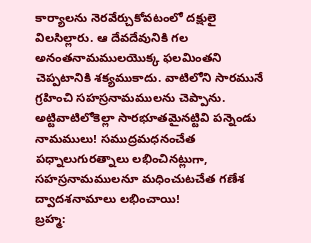కార్యాలను నెరవేర్చుకోవటంలో దక్షులై విలసిల్లారు. ఆ దేవదేవునికి గల అనంతనామములయొక్క ఫలమింతని చెప్పటానికి శక్యముకాదు. వాటిలోని సారమునే గ్రహించి సహస్రనామములను చెప్పాను. అట్టివాటిలోకెల్లా సారభూతమైనట్టివి పన్నెండు నామములు! సముద్రమధనంచేత పధ్నాలుగురత్నాలు లభించినట్లుగా, సహస్రనామములనూ మధించుటచేత గణేశ ద్వాదశనామాలు లభించాయి!
బ్రహ్మ: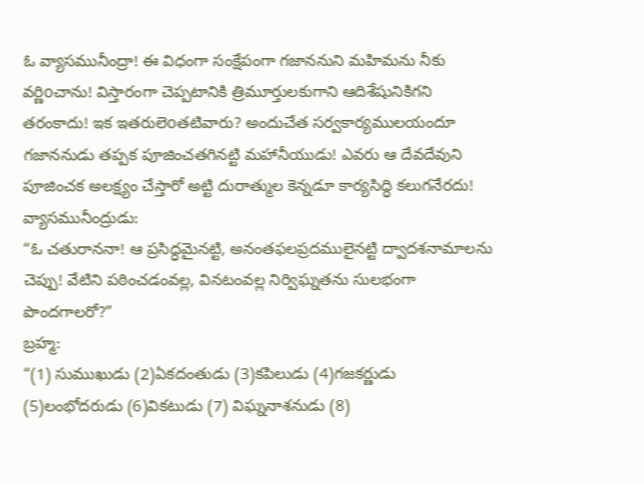ఓ వ్యాసమునీంద్రా! ఈ విధంగా సంక్షేపంగా గజాననుని మహిమను నీకు వర్ణిoచాను! విస్తారంగా చెప్పటానికి త్రిమూర్తులకుగాని ఆదిశేషునికిగని తరంకాదు! ఇక ఇతరులెoతటివారు? అందుచేత సర్వకార్యములయందూ గజాననుడు తప్పక పూజించతగినట్టి మహానీయుడు! ఎవరు ఆ దేవదేవుని పూజించక అలక్ష్యం చేస్తారో అట్టి దురాత్ముల కెన్నడూ కార్యసిద్ధి కలుగనేరదు!
వ్యాసమునీంద్రుడు:
“ఓ చతురాననా! ఆ ప్రసిద్ధమైనట్టి, అనంతఫలప్రదములైనట్టి ద్వాదశనామాలను చెప్పు! వేటిని పఠించడంవల్ల, వినటంవల్ల నిర్విఘ్నతను సులభంగా పొందగాలరో?”
బ్రహ్మ:
“(1) సుముఖుడు (2)ఏకదంతుడు (3)కపిలుడు (4)గజకర్ణుడు (5)లంభోదరుడు (6)వికటుడు (7) విఘ్ననాశనుడు (8)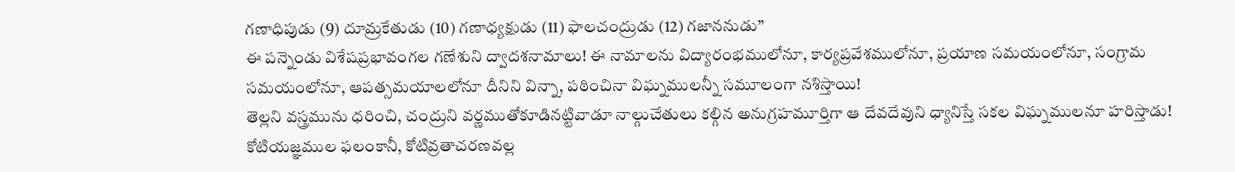గణాధిపుడు (9) దూమ్రకేతుడు (10) గణాధ్యక్షుడు (11) ఫాలచంద్రుడు (12) గజాననుడు”
ఈ పన్నెండు విశేషప్రభావంగల గణేశుని ద్వాదశనామాలు! ఈ నామాలను విద్యారంభములోనూ, కార్యప్రవేశములోనూ, ప్రయాణ సమయంలోనూ, సంగ్రామ సమయంలోనూ, ఆపత్సమయాలలోనూ దీనిని విన్నా, పఠించినా విఘ్నములన్నీ సమూలంగా నశిస్తాయి!
తెల్లని వస్త్రమును ధరించి, చంద్రుని వర్ణముతోకూడినట్టివాడూ నాల్గుచేతులు కల్గిన అనుగ్రహమూర్తిగా ఆ దేవదేవుని ధ్యానిస్తే సకల విఘ్నములనూ హరిస్తాడు!
కోటియజ్ఞముల ఫలంకానీ, కోటివ్రతాచరణవల్ల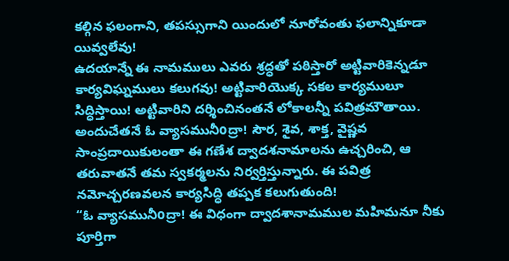కల్గిన ఫలంగాని, తపస్సుగాని యిందులో నూరోవంతు ఫలాన్నికూడా యివ్వలేవు!
ఉదయాన్నే ఈ నామములు ఎవరు శ్రద్ధతో పఠిస్తారో అట్టివారికెన్నడూ కార్యవిఘ్నములు కలుగవు! అట్టివారియొక్క సకల కార్యములూ సిద్ధిస్తాయి! అట్టివారిని దర్శించినంతనే లోకాలన్నీ పవిత్రమౌతాయి. అందుచేతనే ఓ వ్యాసమునీoద్రా! సౌర, శైవ, శాక్త, వైష్ణవ సాంప్రదాయికులంతా ఈ గణేశ ద్వాదశనామాలను ఉచ్చరించి, ఆ తరువాతనే తమ స్వకర్మలను నిర్వర్తిస్తున్నారు. ఈ పవిత్ర నమోచ్చరణవలన కార్యసిద్ధి తప్పక కలుగుతుంది!
“ఓ వ్యాసమునీoద్రా! ఈ విధంగా ద్వాదశానామముల మహిమనూ నీకు పూర్తిగా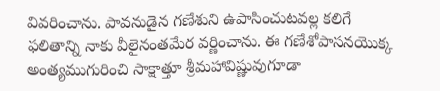వివరించాను. పావనుడైన గణేశుని ఉపాసించుటవల్ల కలిగే ఫలితాన్ని నాకు వీలైనంతమేర వర్ణించాను. ఈ గణేశోపాసనయొక్క అంత్యముగురించి సాక్షాత్తూ శ్రీమహావిష్ణువుగూడా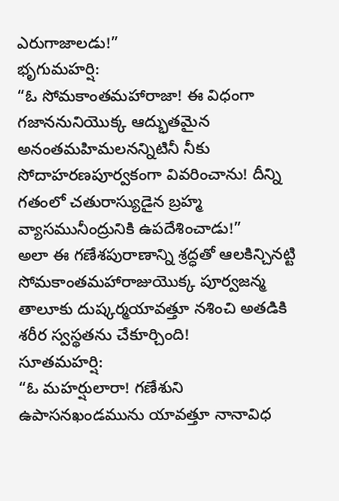ఎరుగాజాలడు!”
భృగుమహర్షి:
“ఓ సోమకాంతమహారాజా! ఈ విధంగా గజాననునియొక్క ఆద్భుతమైన అనంతమహిమలనన్నిటినీ నీకు సోదాహరణపూర్వకంగా వివరించాను! దీన్ని గతంలో చతురాస్యుడైన బ్రహ్మ వ్యాసమునీంద్రునికి ఉపదేశించాడు!”
అలా ఈ గణేశపురాణాన్ని శ్రద్ధతో ఆలకిన్చినట్టి సోమకాంతమహారాజుయొక్క పూర్వజన్మ తాలూకు దుష్కర్మయావత్తూ నశించి అతడికి శరీర స్వస్థతను చేకూర్చింది!
సూతమహర్షి:
“ఓ మహర్షులారా! గణేశుని ఉపాసనఖండమును యావత్తూ నానావిధ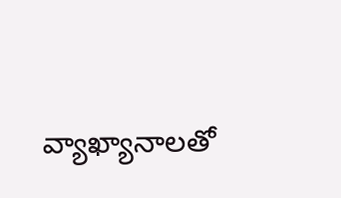వ్యాఖ్యానాలతో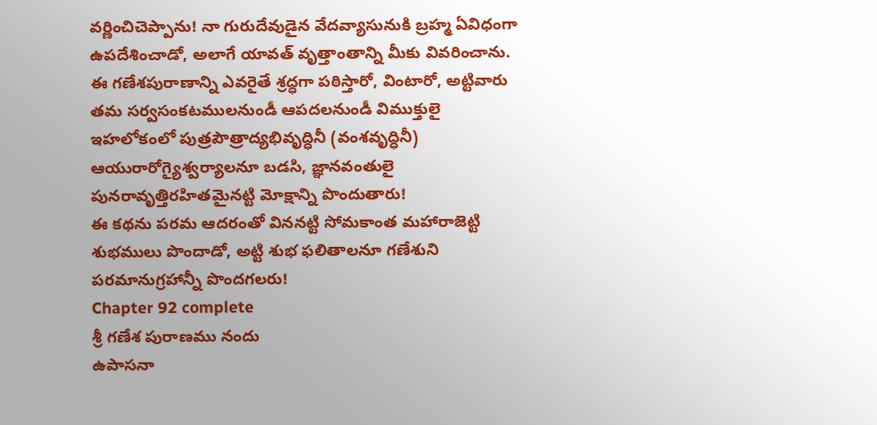వర్ణించిచెప్పాను! నా గురుదేవుడైన వేదవ్యాసునుకి బ్రహ్మ ఏవిధంగా ఉపదేశించాడో, అలాగే యావత్ వృత్తాంతాన్ని మీకు వివరించాను.
ఈ గణేశపురాణాన్ని ఎవరైతే శ్రద్ధగా పఠిస్తారో, వింటారో, అట్టివారు తమ సర్వసంకటములనుండీ ఆపదలనుండీ విముక్తులై ఇహలోకంలో పుత్రపౌత్రాద్యభివృద్ధినీ (వంశవృద్ధినీ) ఆయురారోగ్యైశ్వర్యాలనూ బడసి, జ్ఞానవంతులై పునరావృత్తిరహితమైనట్టి మోక్షాన్ని పొందుతారు!
ఈ కథను పరమ ఆదరంతో విననట్టి సోమకాంత మహారాజెట్టి శుభములు పొందాడో, అట్టి శుభ ఫలితాలనూ గణేశుని పరమానుగ్రహాన్నీ పొందగలరు!
Chapter 92 complete
శ్రీ గణేశ పురాణము నందు
ఉపాసనా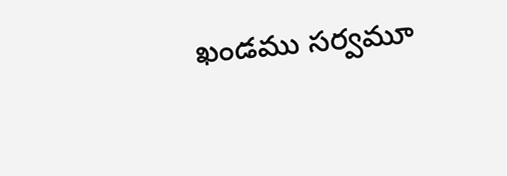ఖండము సర్వమూ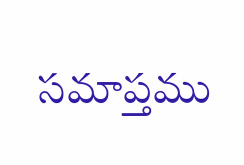సమాప్తము